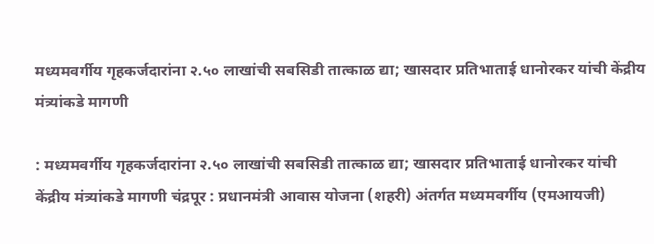मध्यमवर्गीय गृहकर्जदारांना २.५० लाखांची सबसिडी तात्काळ द्या; खासदार प्रतिभाताई धानोरकर यांची केंद्रीय मंत्र्यांकडे मागणी

: मध्यमवर्गीय गृहकर्जदारांना २.५० लाखांची सबसिडी तात्काळ द्या; खासदार प्रतिभाताई धानोरकर यांची केंद्रीय मंत्र्यांकडे मागणी चंद्रपूर : प्रधानमंत्री आवास योजना (शहरी) अंतर्गत मध्यमवर्गीय (एमआयजी)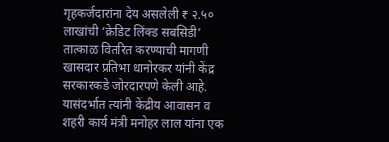गृहकर्जदारांना देय असलेली ₹ २.५० लाखांची ‘क्रेडिट लिंक्ड सबसिडी’ तात्काळ वितरित करण्याची मागणी खासदार प्रतिभा धानोरकर यांनी केंद्र सरकारकडे जोरदारपणे केली आहे. यासंदर्भात त्यांनी केंद्रीय आवासन व शहरी कार्य मंत्री मनोहर लाल यांना एक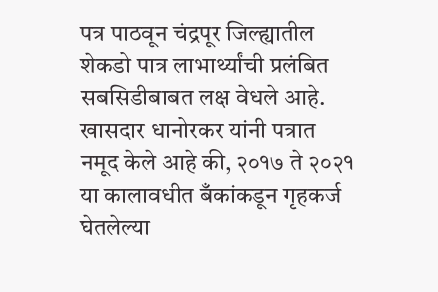पत्र पाठवून चंद्रपूर जिल्ह्यातील शेकडो पात्र लाभार्थ्यांची प्रलंबित सबसिडीबाबत लक्ष वेधले आहे. खासदार धानोरकर यांनी पत्रात नमूद केले आहे की, २०१७ ते २०२१ या कालावधीत बँकांकडून गृहकर्ज घेतलेल्या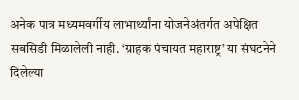अनेक पात्र मध्यमवर्गीय लाभार्थ्यांना योजनेअंतर्गत अपेक्षित सबसिडी मिळालेली नाही. ‘ग्राहक पंचायत महाराष्ट्र’ या संघटनेने दिलेल्या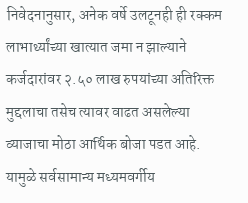निवेदनानुसार, अनेक वर्षे उलटूनही ही रक्कम लाभार्थ्यांच्या खात्यात जमा न झाल्याने कर्जदारांवर २.५० लाख रुपयांच्या अतिरिक्त मुद्दलाचा तसेच त्यावर वाढत असलेल्या व्याजाचा मोठा आर्थिक बोजा पडत आहे. यामुळे सर्वसामान्य मध्यमवर्गीय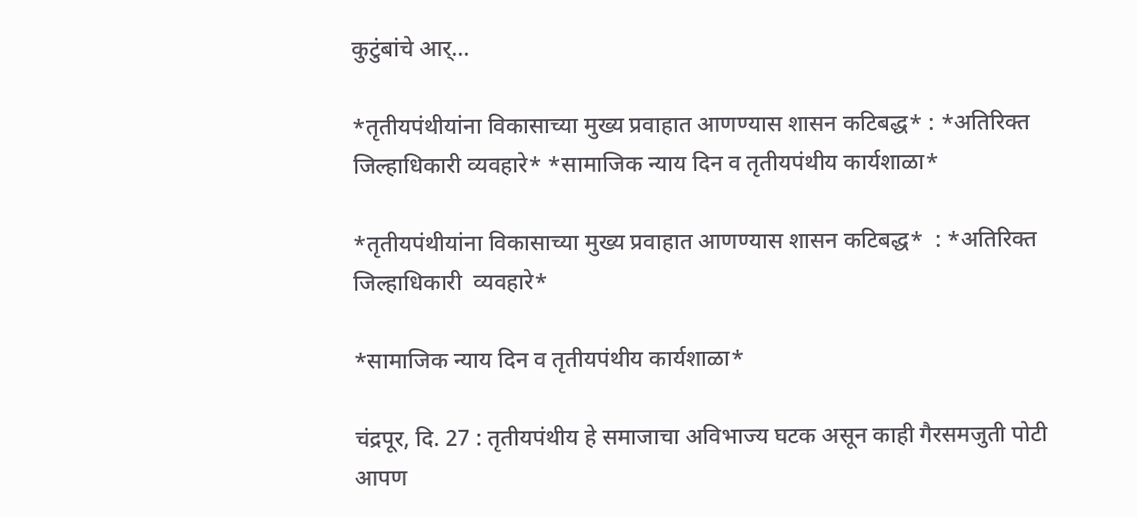कुटुंबांचे आर्...

*तृतीयपंथीयांना विकासाच्या मुख्य प्रवाहात आणण्यास शासन कटिबद्ध* : *अतिरिक्त जिल्हाधिकारी व्यवहारे* *सामाजिक न्याय दिन व तृतीयपंथीय कार्यशाळा*

*तृतीयपंथीयांना विकासाच्या मुख्य प्रवाहात आणण्यास शासन कटिबद्ध*  : *अतिरिक्त जिल्हाधिकारी  व्यवहारे*

*सामाजिक न्याय दिन व तृतीयपंथीय कार्यशाळा*

चंद्रपूर, दि. 27 : तृतीयपंथीय हे समाजाचा अविभाज्य घटक असून काही गैरसमजुती पोटी आपण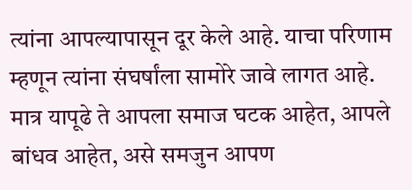त्यांना आपल्यापासून दूर केले आहे. याचा परिणाम म्हणून त्यांना संघर्षांला सामोरे जावे लागत आहे. मात्र यापूढे ते आपला समाज घटक आहेत, आपले बांधव आहेत, असे समजुन आपण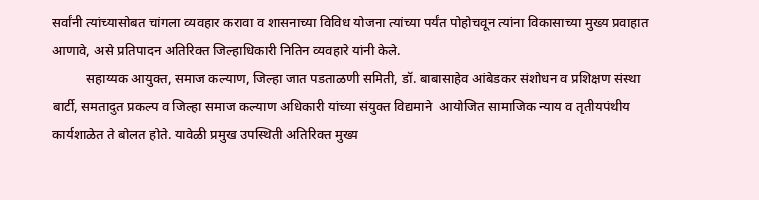सर्वांनी त्यांच्यासोबत चांगला व्यवहार करावा व शासनाच्या विविध योजना त्यांच्या पर्यंत पोहोचवून त्यांना विकासाच्या मुख्य प्रवाहात आणावे, असे प्रतिपादन अतिरिक्त जिल्हाधिकारी नितिन व्यवहारे यांनी केले.
          सहाय्यक आयुक्त, समाज कल्याण, जिल्हा जात पडताळणी समिती, डॉ. बाबासाहेव आंबेडकर संशोधन व प्रशिक्षण संस्था बार्टी, समतादुत प्रकल्प व जिल्हा समाज कल्याण अधिकारी यांच्या संयुक्त विद्यमाने  आयोजित सामाजिक न्याय व तृतीयपंथीय कार्यशाळेत ते बोलत होते. यावेळी प्रमुख उपस्थिती अतिरिक्त मुख्य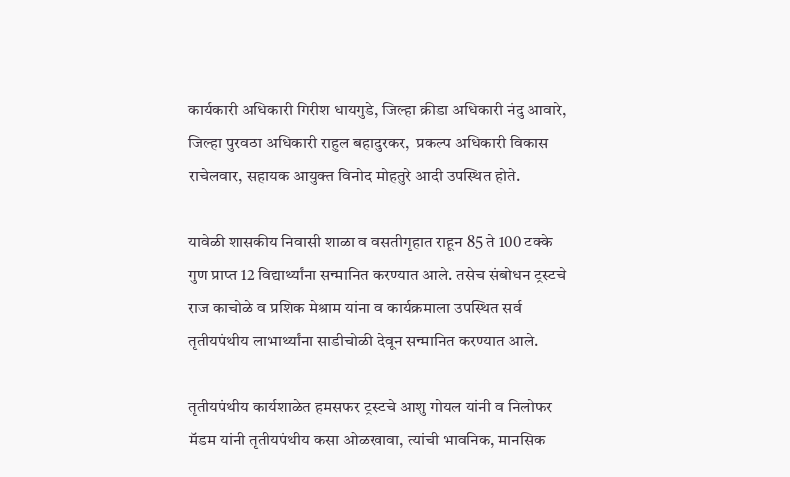कार्यकारी अधिकारी गिरीश धायगुडे, जिल्हा क्रीडा अधिकारी नंदु आवारे, जिल्हा पुरवठा अधिकारी राहुल बहादुरकर,  प्रकल्प अधिकारी विकास राचेलवार, सहायक आयुक्त विनोद मोहतुरे आदी उपस्थित होते.

यावेळी शासकीय निवासी शाळा व वसतीगृहात राहून 85 ते 100 टक्के  गुण प्राप्त 12 विद्यार्थ्यांना सन्मानित करण्यात आले. तसेच संबोधन ट्रस्टचे राज काचोळे व प्रशिक मेश्राम यांना व कार्यक्रमाला उपस्थित सर्व तृतीयपंथीय लाभार्थ्यांना साडीचोळी देवून सन्मानित करण्यात आले.

तृतीयपंथीय कार्यशाळेत हमसफर ट्रस्टचे आशु गोयल यांनी व निलोफर मॅडम यांनी तृतीयपंथीय कसा ओळखावा, त्यांची भावनिक, मानसिक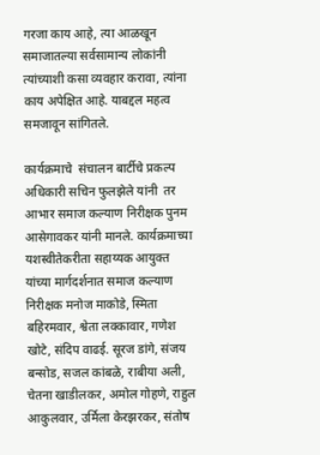गरजा काय आहे, त्या आळखून समाजातल्या सर्वसामान्य लोकांनी त्यांच्याशी कसा व्यवहार करावा, त्यांना काय अपेक्षित आहे. याबद्दल महत्व  समजावून सांगितले.

कार्यक्रमाचे  संचालन बार्टीचे प्रकल्प अधिकारी सचिन फुलझेले यांनी  तर आभार समाज कल्याण निरीक्षक पुनम आसेगावकर यांनी मानले. कार्यक्रमाच्या यशस्वीतेकरीता सहाय्यक आयुक्त यांच्या मार्गदर्शनात समाज कल्याण निरीक्षक मनोज माकोडे, स्मिता बहिरमवार, श्वेता लक्कावार, गणेश खोटे, संदिप वाढई. सूरज डांगे, संजय बन्सोड, सजल कांबळे, राबीया अली, चेतना खाडीलकर, अमोल गोहणे, राहुल आकुलवार, उर्मिला केरझरकर, संतोष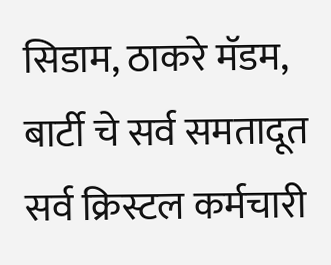सिडाम, ठाकरे मॅडम, बार्टी चे सर्व समतादूत सर्व क्रिस्टल कर्मचारी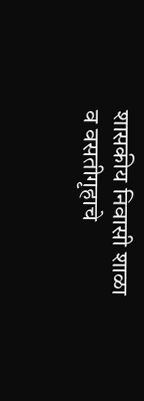शासकीय निवासी शाळा व वसतीगृहाचे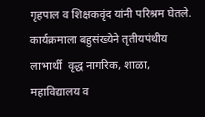गृहपाल व शिक्षकवृंद यांनी परिश्रम घेतले. कार्यक्रमाला बहुसंख्येने तृतीयपंथीय लाभार्थी  वृद्ध नागरिक, शाळा, महाविद्यालय व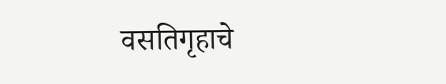वसतिगृहाचे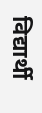विद्यार्थी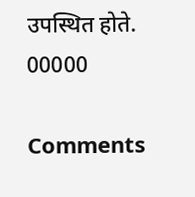उपस्थित होते.
00000

Comments